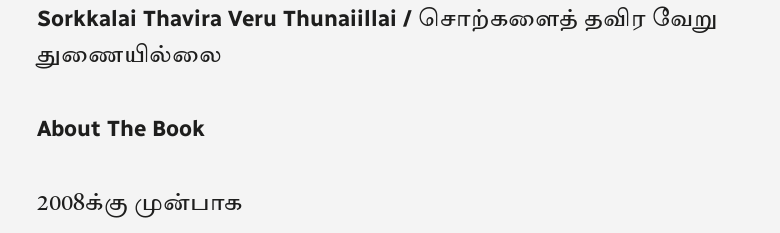Sorkkalai Thavira Veru Thunaiillai / சொற்களைத் தவிர வேறு துணையில்லை

About The Book

2008க்கு முன்பாக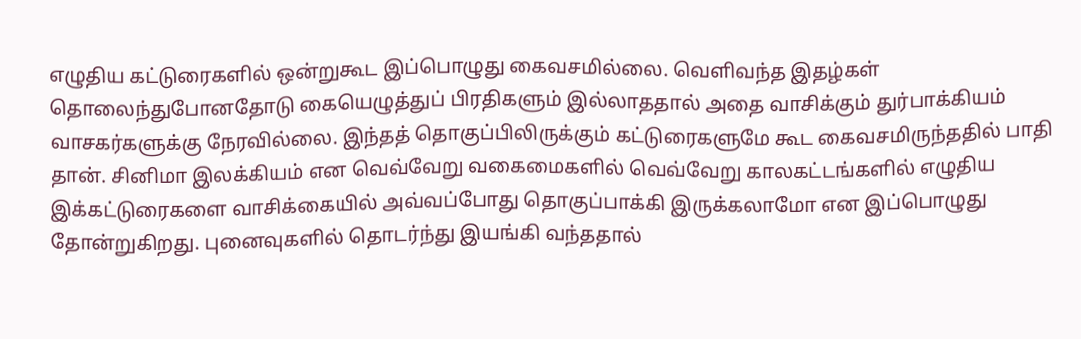எழுதிய கட்டுரைகளில் ஒன்றுகூட இப்பொழுது கைவசமில்லை. வெளிவந்த இதழ்கள் தொலைந்துபோனதோடு கையெழுத்துப் பிரதிகளும் இல்லாததால் அதை வாசிக்கும் துர்பாக்கியம் வாசகர்களுக்கு நேரவில்லை. இந்தத் தொகுப்பிலிருக்கும் கட்டுரைகளுமே கூட கைவசமிருந்ததில் பாதி தான். சினிமா இலக்கியம் என வெவ்வேறு வகைமைகளில் வெவ்வேறு காலகட்டங்களில் எழுதிய இக்கட்டுரைகளை வாசிக்கையில் அவ்வப்போது தொகுப்பாக்கி இருக்கலாமோ என இப்பொழுது தோன்றுகிறது. புனைவுகளில் தொடர்ந்து இயங்கி வந்ததால்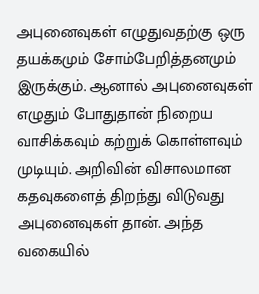அபுனைவுகள் எழுதுவதற்கு ஒரு தயக்கமும் சோம்பேறித்தனமும் இருக்கும். ஆனால் அபுனைவுகள் எழுதும் போதுதான் நிறைய வாசிக்கவும் கற்றுக் கொள்ளவும் முடியும். அறிவின் விசாலமான கதவுகளைத் திறந்து விடுவது அபுனைவுகள் தான். அந்த வகையில்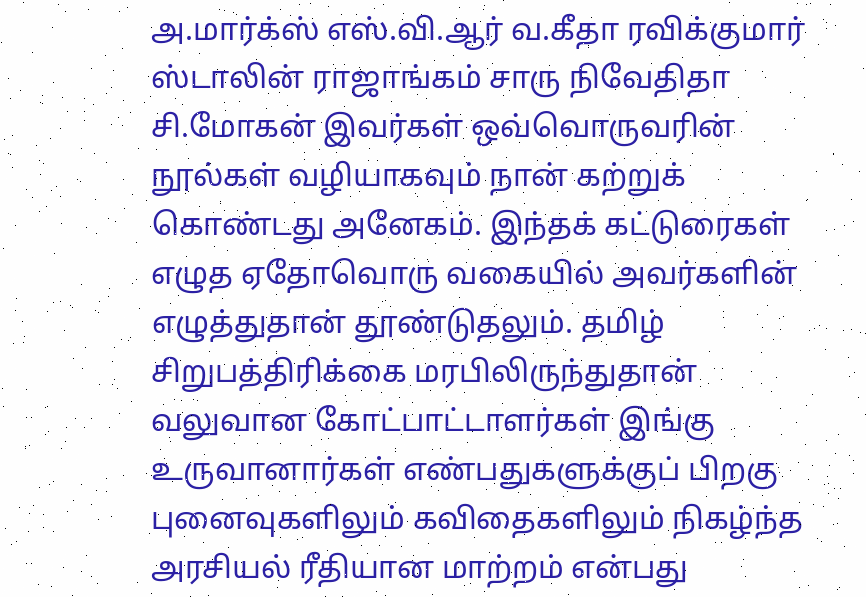அ.மார்க்ஸ் எஸ்.வி.ஆர் வ.கீதா ரவிக்குமார் ஸ்டாலின் ராஜாங்கம் சாரு நிவேதிதா சி.மோகன் இவர்கள் ஒவ்வொருவரின் நூல்கள் வழியாகவும் நான் கற்றுக் கொண்டது அனேகம். இந்தக் கட்டுரைகள் எழுத ஏதோவொரு வகையில் அவர்களின் எழுத்துதான் தூண்டுதலும். தமிழ் சிறுபத்திரிக்கை மரபிலிருந்துதான் வலுவான கோட்பாட்டாளர்கள் இங்கு உருவானார்கள் எண்பதுகளுக்குப் பிறகு புனைவுகளிலும் கவிதைகளிலும் நிகழ்ந்த அரசியல் ரீதியான மாற்றம் என்பது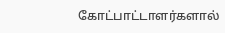கோட்பாட்டாளர்களால்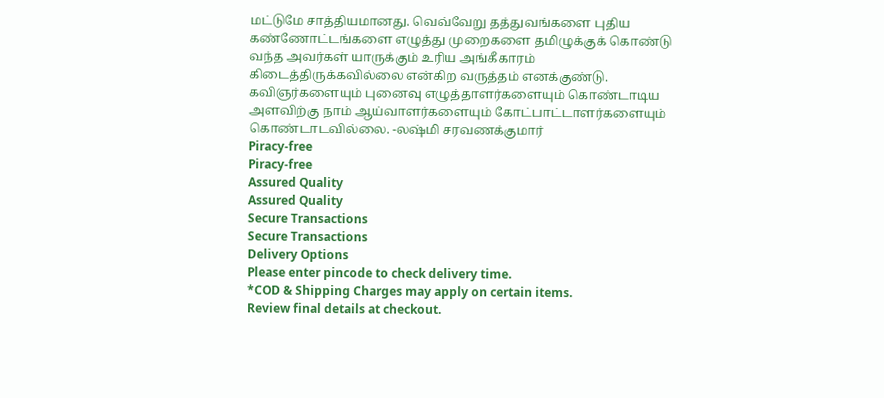மட்டுமே சாத்தியமானது. வெவ்வேறு தத்துவங்களை புதிய கண்ணோட்டங்களை எழுத்து முறைகளை தமிழுக்குக் கொண்டு வந்த அவர்கள் யாருக்கும் உரிய அங்கீகாரம் கிடைத்திருக்கவில்லை என்கிற வருத்தம் எனக்குண்டு. கவிஞர்களையும் புனைவு எழுத்தாளர்களையும் கொண்டாடிய அளவிற்கு நாம் ஆய்வாளர்களையும் கோட்பாட்டாளர்களையும் கொண்டாடவில்லை. -லஷ்மி சரவணக்குமார்
Piracy-free
Piracy-free
Assured Quality
Assured Quality
Secure Transactions
Secure Transactions
Delivery Options
Please enter pincode to check delivery time.
*COD & Shipping Charges may apply on certain items.
Review final details at checkout.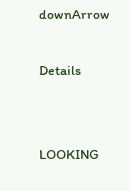downArrow

Details


LOOKING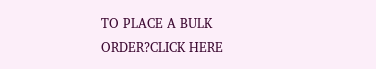TO PLACE A BULK ORDER?CLICK HERE